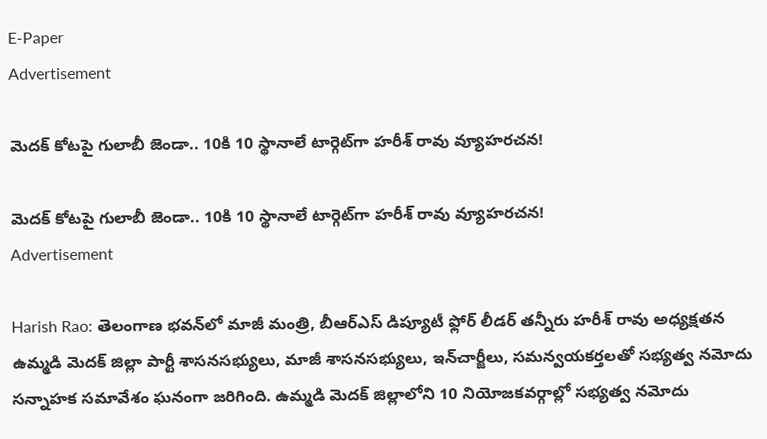E-Paper
Advertisement

మెదక్ కోటపై గులాబీ జెండా.. 10కి 10 స్థానాలే టార్గెట్‌గా హరీశ్ రావు వ్యూహరచన!

మెదక్ కోటపై గులాబీ జెండా.. 10కి 10 స్థానాలే టార్గెట్‌గా హరీశ్ రావు వ్యూహరచన!
Advertisement

Harish Rao: తెలంగాణ భవన్‌లో మాజీ మంత్రి, బీఆర్ఎస్ డిప్యూటీ ఫ్లోర్ లీడర్ తన్నీరు హరీశ్ రావు అధ్యక్షతన ఉమ్మడి మెదక్ జిల్లా పార్టీ శాసనసభ్యులు, మాజీ శాసనసభ్యులు, ఇన్‌చార్జీలు, సమన్వయకర్తలతో సభ్యత్వ నమోదు సన్నాహక సమావేశం ఘనంగా జరిగింది. ఉమ్మడి మెదక్ జిల్లాలోని 10 నియోజకవర్గాల్లో సభ్యత్వ నమోదు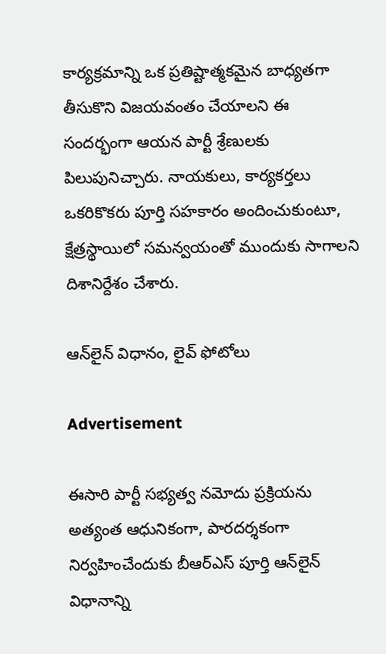కార్యక్రమాన్ని ఒక ప్రతిష్టాత్మకమైన బాధ్యతగా తీసుకొని విజయవంతం చేయాలని ఈ సందర్భంగా ఆయన పార్టీ శ్రేణులకు పిలుపునిచ్చారు. నాయకులు, కార్యకర్తలు ఒకరికొకరు పూర్తి సహకారం అందించుకుంటూ, క్షేత్రస్థాయిలో సమన్వయంతో ముందుకు సాగాలని దిశానిర్దేశం చేశారు.

ఆన్‌లైన్ విధానం, లైవ్ ఫోటోలు

Advertisement

ఈసారి పార్టీ సభ్యత్వ నమోదు ప్రక్రియను అత్యంత ఆధునికంగా, పారదర్శకంగా నిర్వహించేందుకు బీఆర్ఎస్ పూర్తి ఆన్‌లైన్ విధానాన్ని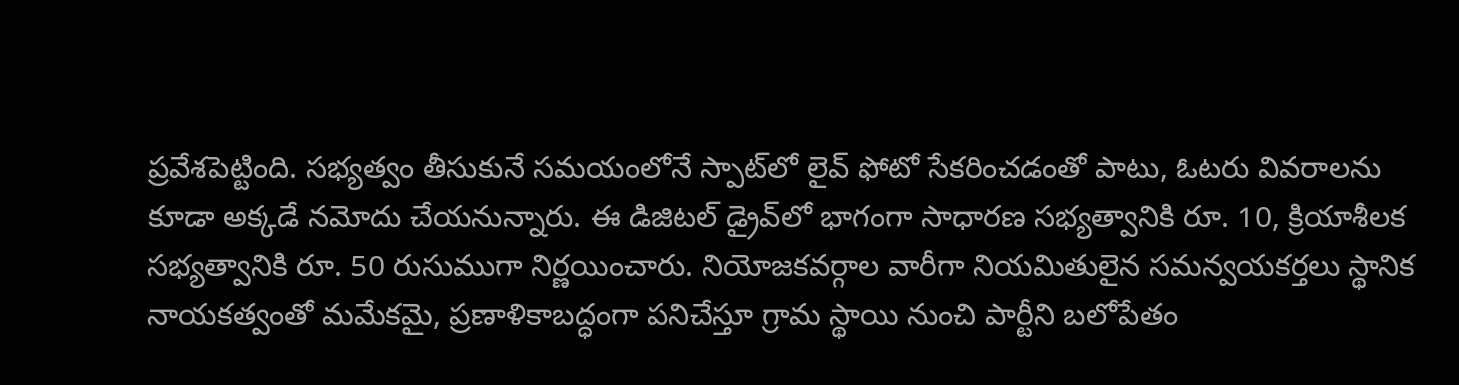ప్రవేశపెట్టింది. సభ్యత్వం తీసుకునే సమయంలోనే స్పాట్‌లో లైవ్ ఫోటో సేకరించడంతో పాటు, ఓటరు వివరాలను కూడా అక్కడే నమోదు చేయనున్నారు. ఈ డిజిటల్ డ్రైవ్‌లో భాగంగా సాధారణ సభ్యత్వానికి రూ. 10, క్రియాశీలక సభ్యత్వానికి రూ. 50 రుసుముగా నిర్ణయించారు. నియోజకవర్గాల వారీగా నియమితులైన సమన్వయకర్తలు స్థానిక నాయకత్వంతో మమేకమై, ప్రణాళికాబద్ధంగా పనిచేస్తూ గ్రామ స్థాయి నుంచి పార్టీని బలోపేతం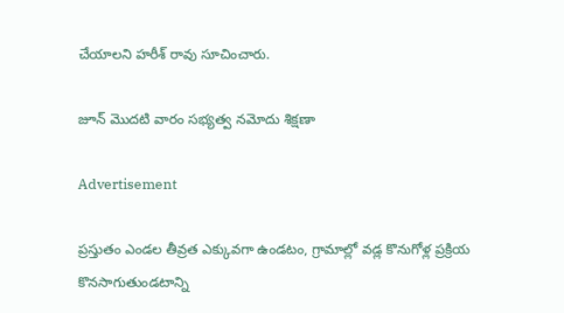చేయాలని హరీశ్ రావు సూచించారు.

జూన్ మొదటి వారం సభ్యత్వ నమోదు శిక్షణా

Advertisement

ప్రస్తుతం ఎండల తీవ్రత ఎక్కువగా ఉండటం, గ్రామాల్లో వడ్ల కొనుగోళ్ల ప్రక్రియ కొనసాగుతుండటాన్ని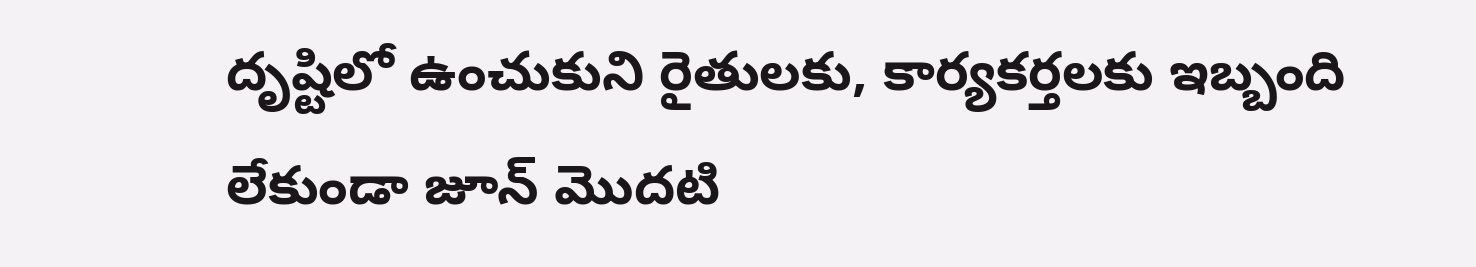దృష్టిలో ఉంచుకుని రైతులకు, కార్యకర్తలకు ఇబ్బంది లేకుండా జూన్ మొదటి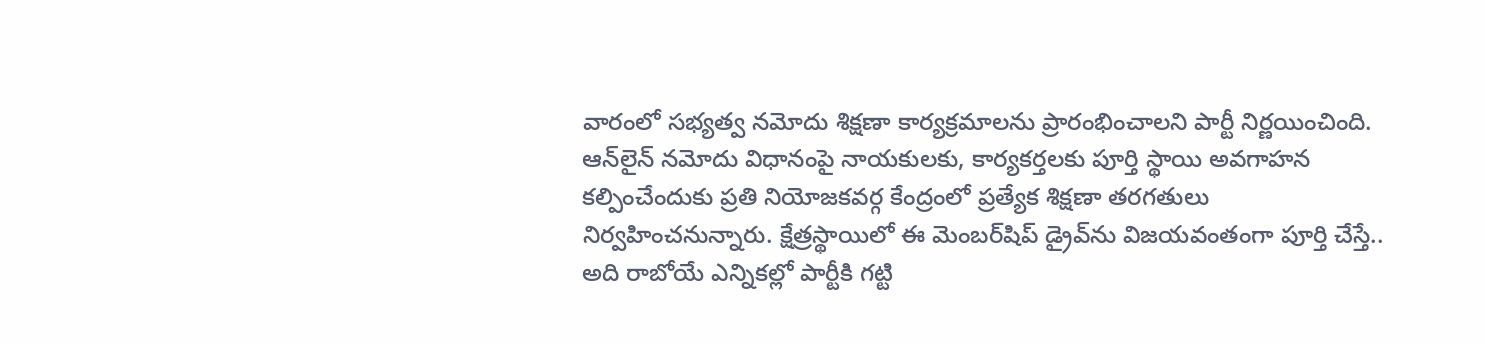వారంలో సభ్యత్వ నమోదు శిక్షణా కార్యక్రమాలను ప్రారంభించాలని పార్టీ నిర్ణయించింది. ఆన్‌లైన్ నమోదు విధానంపై నాయకులకు, కార్యకర్తలకు పూర్తి స్థాయి అవగాహన కల్పించేందుకు ప్రతి నియోజకవర్గ కేంద్రంలో ప్రత్యేక శిక్షణా తరగతులు నిర్వహించనున్నారు. క్షేత్రస్థాయిలో ఈ మెంబర్‌షిప్ డ్రైవ్‌ను విజయవంతంగా పూర్తి చేస్తే.. అది రాబోయే ఎన్నికల్లో పార్టీకి గట్టి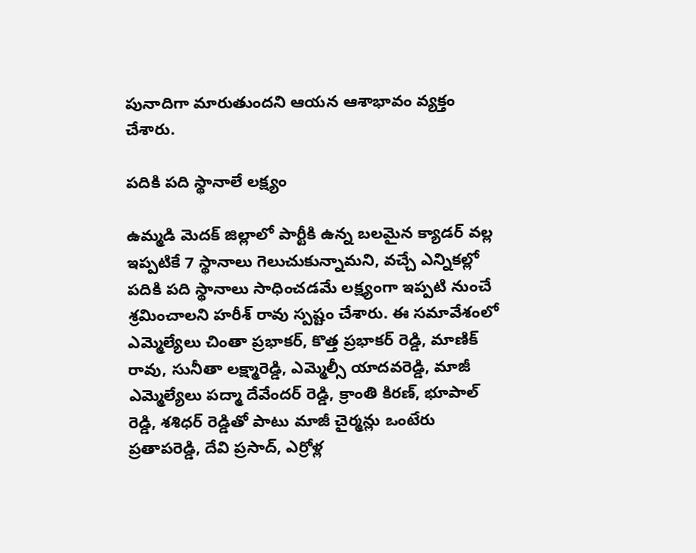పునాదిగా మారుతుందని ఆయన ఆశాభావం వ్యక్తం చేశారు.

పదికి పది స్థానాలే లక్ష్యం

ఉమ్మడి మెదక్ జిల్లాలో పార్టీకి ఉన్న బలమైన క్యాడర్ వల్ల ఇప్పటికే 7 స్థానాలు గెలుచుకున్నామని, వచ్చే ఎన్నికల్లో పదికి పది స్థానాలు సాధించడమే లక్ష్యంగా ఇప్పటి నుంచే శ్రమించాలని హరీశ్ రావు స్పష్టం చేశారు. ఈ సమావేశంలో ఎమ్మెల్యేలు చింతా ప్రభాకర్, కొత్త ప్రభాకర్ రెడ్డి, మాణిక్ రావు, సునీతా లక్ష్మారెడ్డి, ఎమ్మెల్సీ యాదవరెడ్డి, మాజీ ఎమ్మెల్యేలు పద్మా దేవేందర్ రెడ్డి, క్రాంతి కిరణ్, భూపాల్ రెడ్డి, శశిధర్ రెడ్డితో పాటు మాజీ చైర్మన్లు ఒంటేరు ప్రతాపరెడ్డి, దేవి ప్రసాద్, ఎర్రోళ్ల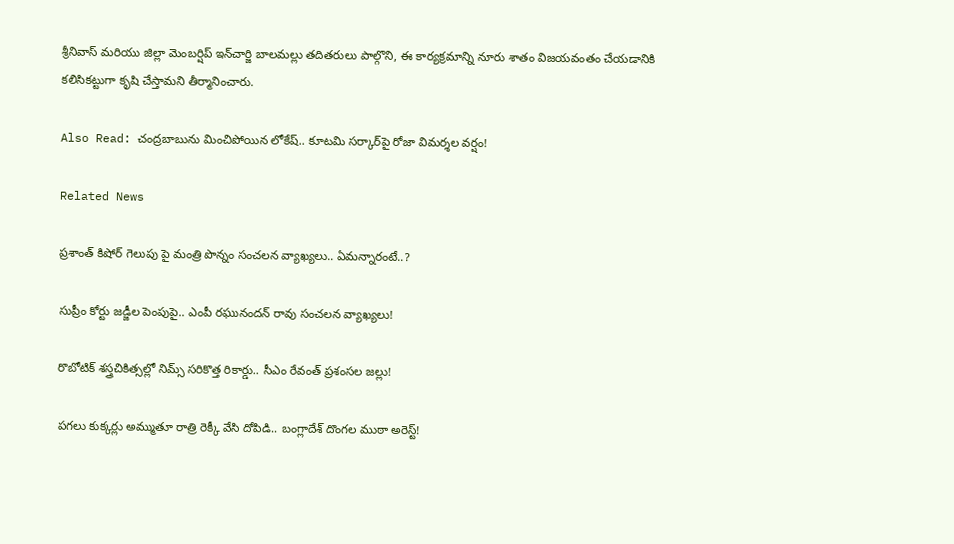శ్రీనివాస్ మరియు జిల్లా మెంబర్షిప్ ఇన్‌చార్జి బాలమల్లు తదితరులు పాల్గొని, ఈ కార్యక్రమాన్ని నూరు శాతం విజయవంతం చేయడానికి కలిసికట్టుగా కృషి చేస్తామని తీర్మానించారు.

Also Read: చంద్రబాబును మించిపోయిన లోకేష్.. కూటమి సర్కార్‌పై రోజా విమర్శల వర్షం!

Related News

ప్రశాంత్ కిషోర్ గెలుపు పై మంత్రి పొన్నం సంచలన వ్యాఖ్యలు.. ఏమన్నారంటే..?

సుప్రీం కోర్టు జడ్జీల పెంపుపై.. ఎంపీ రఘునందన్ రావు సంచలన వ్యాఖ్యలు!

రొబోటిక్ శస్త్రచికిత్సల్లో నిమ్స్ సరికొత్త రికార్డు.. సీఎం రేవంత్ ప్రశంసల జల్లు!

పగలు కుక్కర్లు అమ్ముతూ రాత్రి రెక్కీ వేసి దోపిడి.. బంగ్లాదేశ్ దొంగల ముఠా అరెస్ట్!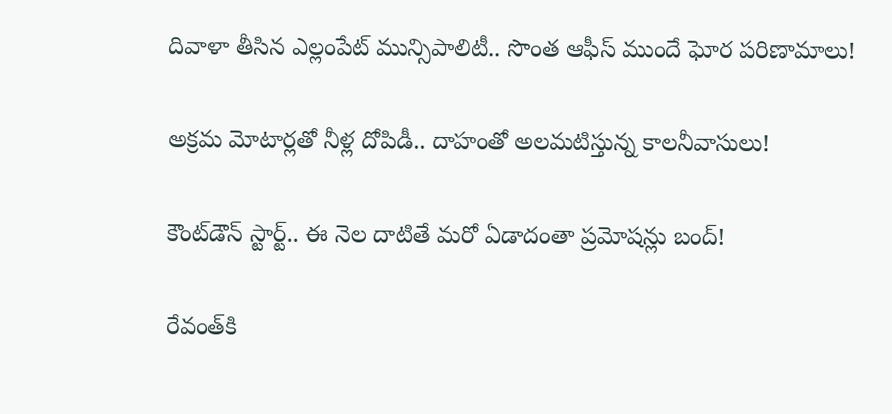దివాళా తీసిన ఎల్లంపేట్ మున్సిపాలిటీ.. సొంత ఆఫీస్ ముందే ఘోర పరిణామాలు!

అక్రమ మోటార్లతో నీళ్ల దోపిడీ.. దాహంతో అలమటిస్తున్న కాలనీవాసులు!

కౌంట్‌డౌన్ స్టార్ట్.. ఈ నెల దాటితే మరో ఏడాదంతా ప్రమోషన్లు బంద్!

రేవంత్‌కి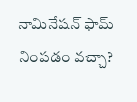నామినేషన్ ఫామ్ నింపడం వచ్చా?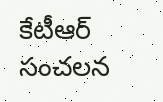కేటీఆర్ సంచలన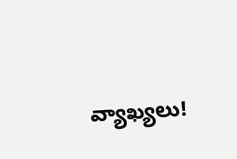వ్యాఖ్యలు!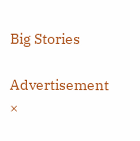Big Stories

Advertisement
×